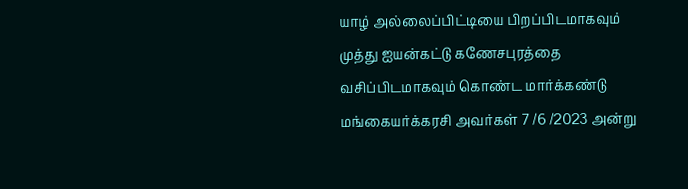யாழ் அல்லைப்பிட்டியை பிறப்பிடமாகவும் முத்து ஐயன்கட்டு கணேசபுரத்தை வசிப்பிடமாகவும் கொண்ட மார்க்கண்டு மங்கையர்க்கரசி அவர்கள் 7 /6 /2023 அன்று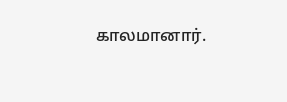காலமானார்.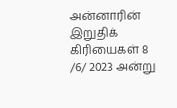அன்னாரின் இறுதிக் கிரியைகள் 8 /6/ 2023 அன்று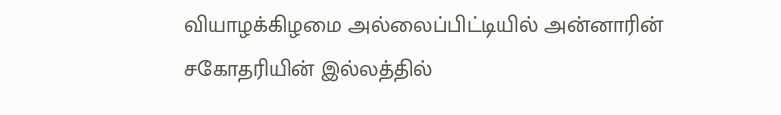வியாழக்கிழமை அல்லைப்பிட்டியில் அன்னாரின் சகோதரியின் இல்லத்தில்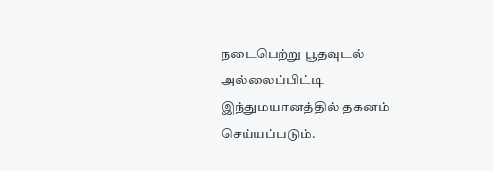நடைபெற்று பூதவுடல் அல்லைப்பிட்டி இந்துமயானத்தில் தகனம் செய்யப்படும்.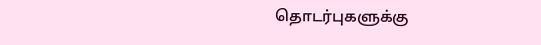தொடர்புகளுக்கு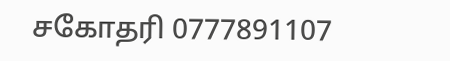சகோதரி 0777891107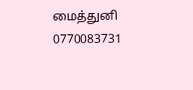மைத்துனி 0770083731